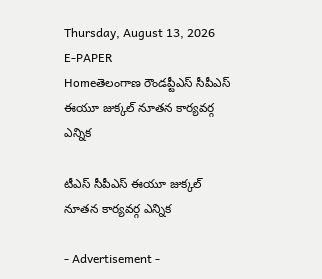Thursday, August 13, 2026
E-PAPER
Homeతెలంగాణ రౌండప్టీఎస్ సీపీఎస్ ఈయూ జుక్కల్ నూతన కార్యవర్గ ఎన్నిక

టీఎస్ సీపీఎస్ ఈయూ జుక్కల్ నూతన కార్యవర్గ ఎన్నిక

- Advertisement -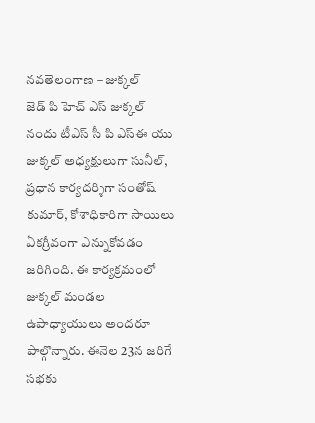నవతెలంగాణ – జుక్కల్
జెడ్ పి హెచ్ ఎస్ జుక్కల్ నందు టీఎస్ సీ పి ఎస్ఈ యు జుక్కల్ అధ్యక్షులుగా సునీల్, ప్రధాన కార్యదర్శిగా సంతోష్ కుమార్, కోశాధికారిగా సాయిలు ఏకగ్రీవంగా ఎన్నుకోవడం జరిగింది. ఈ కార్యక్రమంలో జుక్కల్ మండల ఉపాధ్యాయులు అందరూ పాల్గొన్నారు. ఈనెల 23న జరిగే సభకు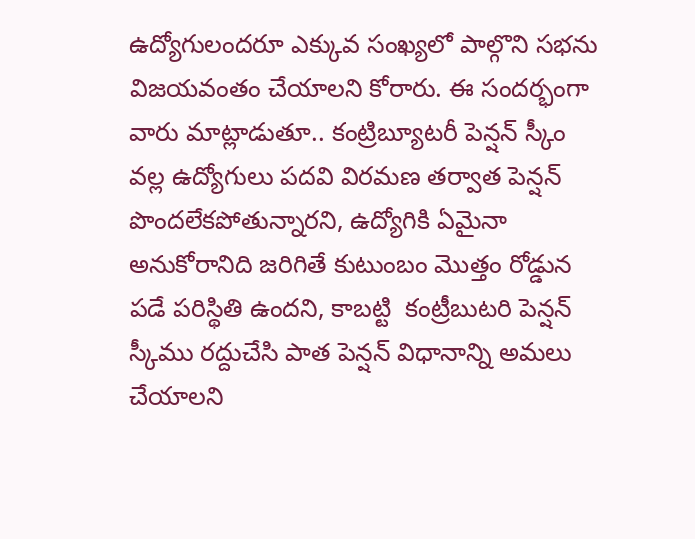ఉద్యోగులందరూ ఎక్కువ సంఖ్యలో పాల్గొని సభను విజయవంతం చేయాలని కోరారు. ఈ సందర్భంగా వారు మాట్లాడుతూ.. కంట్రిబ్యూటరీ పెన్షన్ స్కీం వల్ల ఉద్యోగులు పదవి విరమణ తర్వాత పెన్షన్ పొందలేకపోతున్నారని, ఉద్యోగికి ఏమైనా అనుకోరానిది జరిగితే కుటుంబం మొత్తం రోడ్డున పడే పరిస్థితి ఉందని, కాబట్టి  కంట్రీబుటరి పెన్షన్ స్కీము రద్దుచేసి పాత పెన్షన్ విధానాన్ని అమలు చేయాలని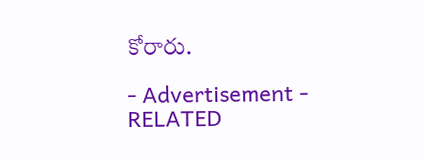కోరారు.

- Advertisement -
RELATED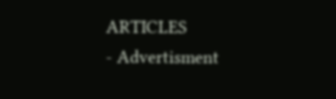ARTICLES
- Advertisment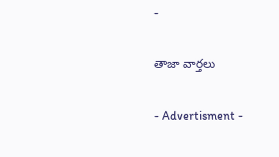-

తాజా వార్తలు

- Advertisment -